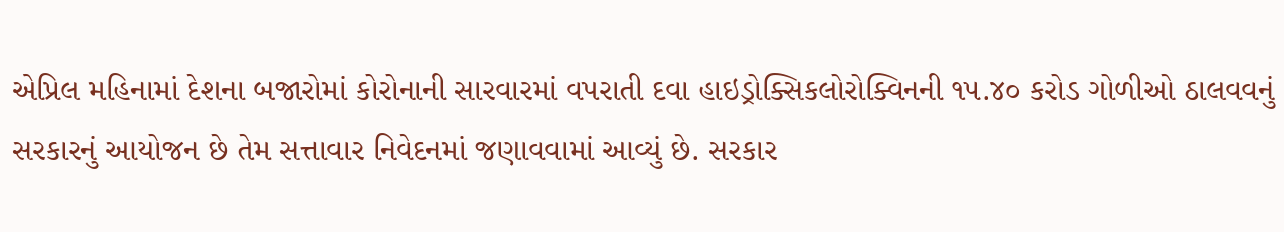એપ્રિલ મહિનામાં દેશના બજારોમાં કોરોનાની સારવારમાં વપરાતી દવા હાઇડ્રોક્સિકલોરોક્વિનની ૧૫.૪૦ કરોડ ગોળીઓ ઠાલવવનું સરકારનું આયોજન છે તેમ સત્તાવાર નિવેદનમાં જણાવવામાં આવ્યું છે. સરકાર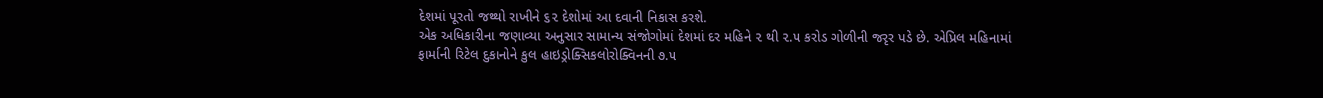દેશમાં પૂરતો જથ્થો રાખીને ૬૨ દેશોમાં આ દવાની નિકાસ કરશે.
એક અધિકારીના જણાવ્યા અનુસાર સામાન્ય સંજોગોમાં દેશમાં દર મહિને ૨ થી ૨.૫ કરોડ ગોળીની જરૃર પડે છે. એપ્રિલ મહિનામાં ફાર્માની રિટેલ દુકાનોને કુલ હાઇડ્રોક્સિકલોરોક્વિનની ૭.૫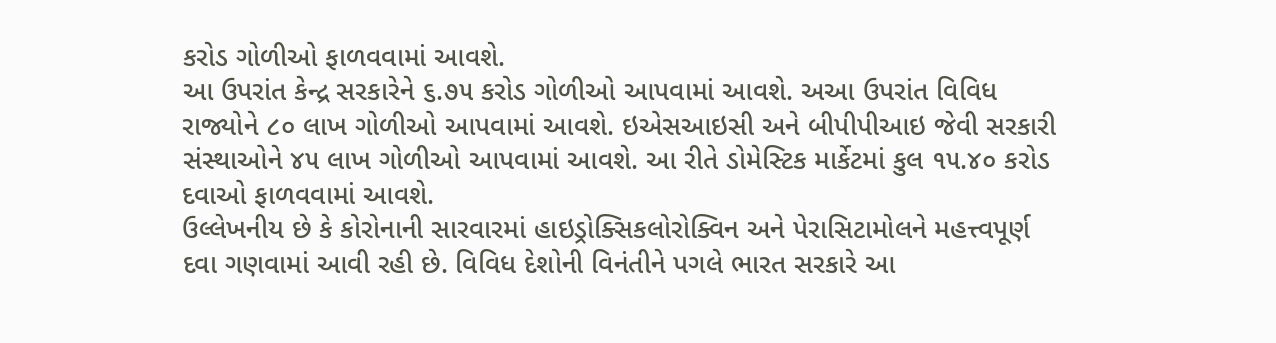કરોડ ગોળીઓ ફાળવવામાં આવશે.
આ ઉપરાંત કેન્દ્ર સરકારેને ૬.૭૫ કરોડ ગોળીઓ આપવામાં આવશે. અઆ ઉપરાંત વિવિધ રાજ્યોને ૮૦ લાખ ગોળીઓ આપવામાં આવશે. ઇએસઆઇસી અને બીપીપીઆઇ જેવી સરકારી સંસ્થાઓને ૪૫ લાખ ગોળીઓ આપવામાં આવશે. આ રીતે ડોમેસ્ટિક માર્કેટમાં કુલ ૧૫.૪૦ કરોડ દવાઓ ફાળવવામાં આવશે.
ઉલ્લેખનીય છે કે કોરોનાની સારવારમાં હાઇડ્રોક્સિકલોરોક્વિન અને પેરાસિટામોલને મહત્ત્વપૂર્ણ દવા ગણવામાં આવી રહી છે. વિવિધ દેશોની વિનંતીને પગલે ભારત સરકારે આ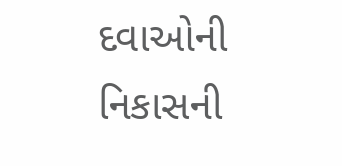દવાઓની નિકાસની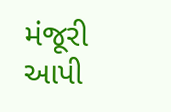મંજૂરી આપી